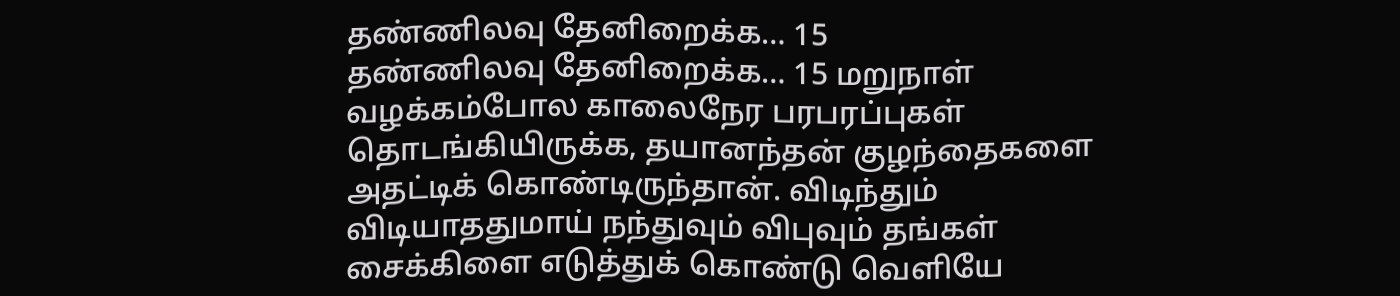தண்ணிலவு தேனிறைக்க… 15
தண்ணிலவு தேனிறைக்க… 15 மறுநாள் வழக்கம்போல காலைநேர பரபரப்புகள் தொடங்கியிருக்க, தயானந்தன் குழந்தைகளை அதட்டிக் கொண்டிருந்தான். விடிந்தும் விடியாததுமாய் நந்துவும் விபுவும் தங்கள் சைக்கிளை எடுத்துக் கொண்டு வெளியே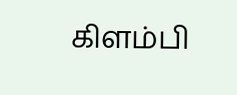கிளம்பி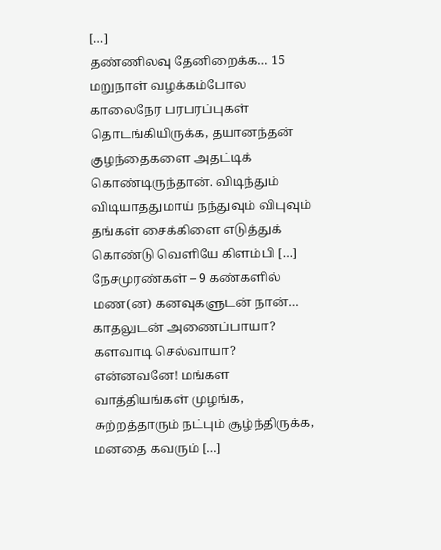[…]
தண்ணிலவு தேனிறைக்க… 15 மறுநாள் வழக்கம்போல காலைநேர பரபரப்புகள் தொடங்கியிருக்க, தயானந்தன் குழந்தைகளை அதட்டிக் கொண்டிருந்தான். விடிந்தும் விடியாததுமாய் நந்துவும் விபுவும் தங்கள் சைக்கிளை எடுத்துக் கொண்டு வெளியே கிளம்பி […]
நேசமுரண்கள் – 9 கண்களில் மண(ன) கனவுகளுடன் நான்… காதலுடன் அணைப்பாயா? களவாடி செல்வாயா? என்னவனே! மங்கள வாத்தியங்கள் முழங்க, சுற்றத்தாரும் நட்பும் சூழ்ந்திருக்க, மனதை கவரும் […]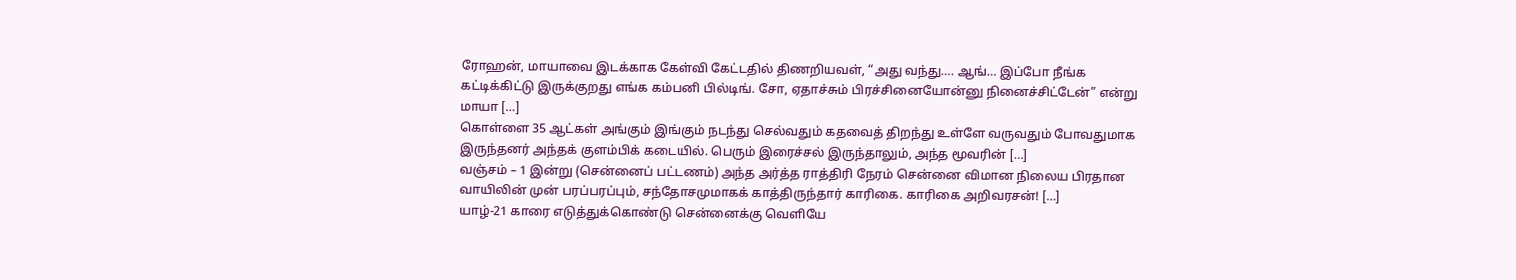ரோஹன், மாயாவை இடக்காக கேள்வி கேட்டதில் திணறியவள், “அது வந்து…. ஆங்… இப்போ நீங்க கட்டிக்கிட்டு இருக்குறது எங்க கம்பனி பில்டிங். சோ, ஏதாச்சும் பிரச்சினையோன்னு நினைச்சிட்டேன்” என்று மாயா […]
கொள்ளை 35 ஆட்கள் அங்கும் இங்கும் நடந்து செல்வதும் கதவைத் திறந்து உள்ளே வருவதும் போவதுமாக இருந்தனர் அந்தக் குளம்பிக் கடையில். பெரும் இரைச்சல் இருந்தாலும், அந்த மூவரின் […]
வஞ்சம் – 1 இன்று (சென்னைப் பட்டணம்) அந்த அர்த்த ராத்திரி நேரம் சென்னை விமான நிலைய பிரதான வாயிலின் முன் பரப்பரப்பும், சந்தோசமுமாகக் காத்திருந்தார் காரிகை. காரிகை அறிவரசன்! […]
யாழ்-21 காரை எடுத்துக்கொண்டு சென்னைக்கு வெளியே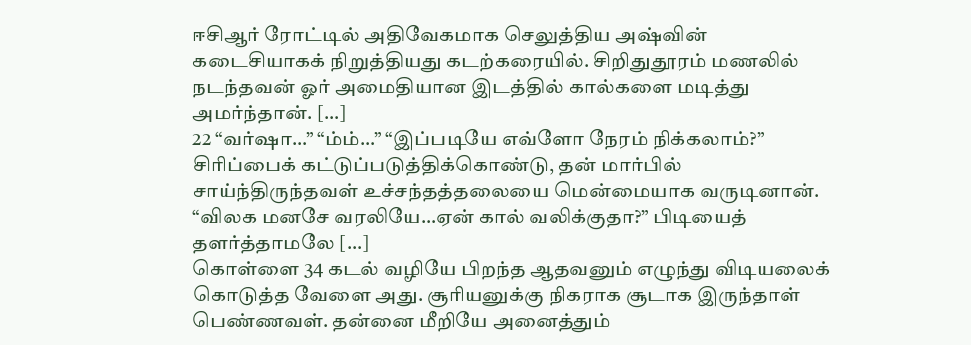ஈசிஆர் ரோட்டில் அதிவேகமாக செலுத்திய அஷ்வின் கடைசியாகக் நிறுத்தியது கடற்கரையில். சிறிதுதூரம் மணலில் நடந்தவன் ஓர் அமைதியான இடத்தில் கால்களை மடித்து அமர்ந்தான். […]
22 “வர்ஷா…” “ம்ம்…” “இப்படியே எவ்ளோ நேரம் நிக்கலாம்?” சிரிப்பைக் கட்டுப்படுத்திக்கொண்டு, தன் மார்பில் சாய்ந்திருந்தவள் உச்சந்தத்தலையை மென்மையாக வருடினான். “விலக மனசே வரலியே…ஏன் கால் வலிக்குதா?” பிடியைத் தளர்த்தாமலே […]
கொள்ளை 34 கடல் வழியே பிறந்த ஆதவனும் எழுந்து விடியலைக் கொடுத்த வேளை அது. சூரியனுக்கு நிகராக சூடாக இருந்தாள் பெண்ணவள். தன்னை மீறியே அனைத்தும்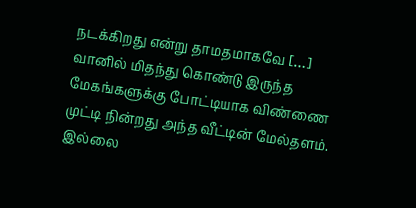நடக்கிறது என்று தாமதமாகவே […]
வானில் மிதந்து கொண்டு இருந்த மேகங்களுக்கு போட்டியாக விண்ணை முட்டி நின்றது அந்த வீட்டின் மேல்தளம். இல்லை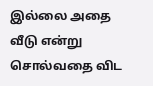இல்லை அதை வீடு என்று சொல்வதை விட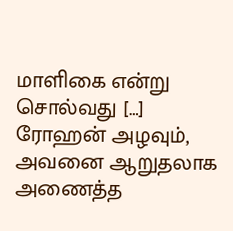மாளிகை என்று சொல்வது […]
ரோஹன் அழவும், அவனை ஆறுதலாக அணைத்த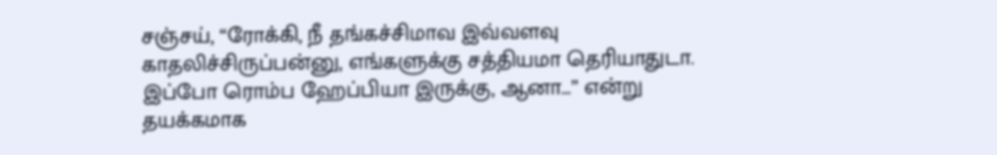சஞ்சய், “ரோக்கி, நீ தங்கச்சிமாவ இவ்வளவு காதலிச்சிருப்பன்னு, எங்களுக்கு சத்தியமா தெரியாதுடா. இப்போ ரொம்ப ஹேப்பியா இருக்கு, ஆனா…” என்று தயக்கமாக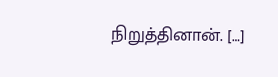நிறுத்தினான். […]